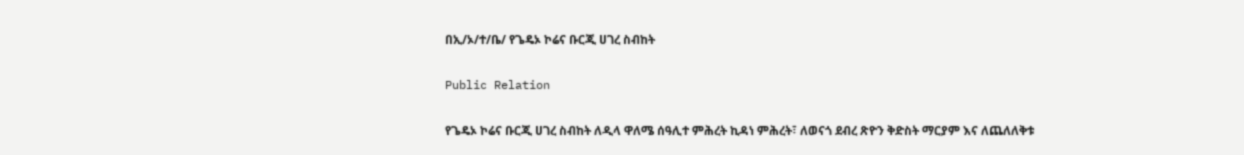በኢ/ኦ/ተ/ቤ/ የጌዴኦ ኮሬና ቡርጂ ሀገረ ስብከት

Public Relation

የጌዴኦ ኮሬና ቡርጂ ሀገረ ስብከት ለዲላ ዋለሜ ሰዓሊተ ምሕረት ኪዳነ ምሕረት፣ ለወናጎ ደብረ ጽዮን ቅድስት ማርያም እና ለጨለለቅቱ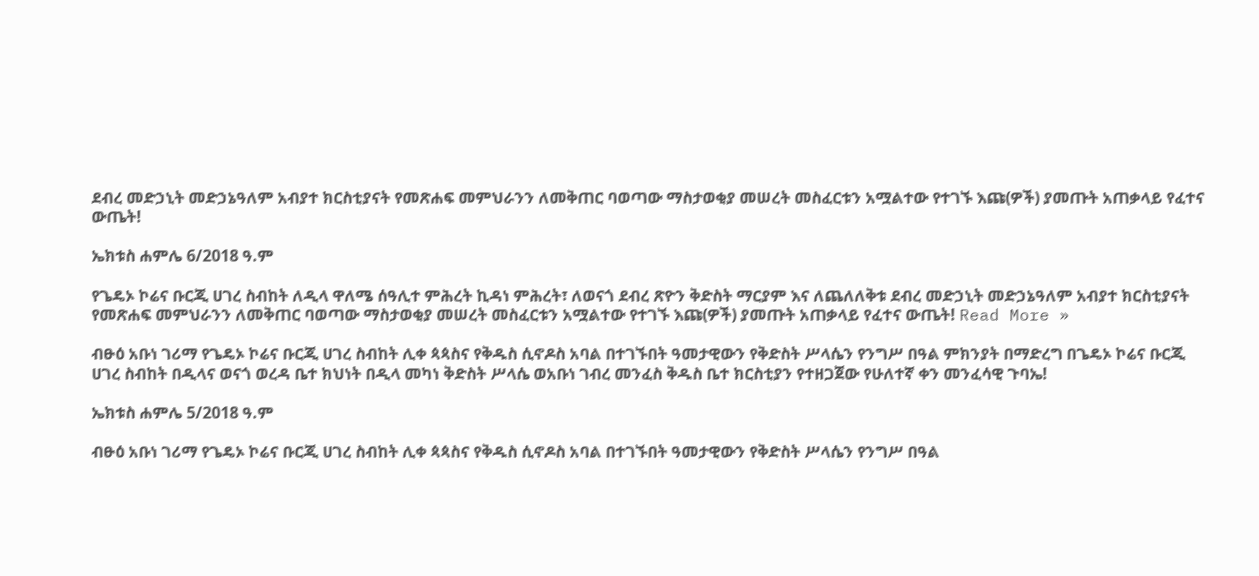ደብረ መድኃኒት መድኃኔዓለም አብያተ ክርስቲያናት የመጽሐፍ መምህራንን ለመቅጠር ባወጣው ማስታወቂያ መሠረት መስፈርቱን አሟልተው የተገኙ እጩ(ዎች) ያመጡት አጠቃላይ የፈተና ውጤት!

ኤክቱስ ሐምሌ 6/2018 ዓ.ም

የጌዴኦ ኮሬና ቡርጂ ሀገረ ስብከት ለዲላ ዋለሜ ሰዓሊተ ምሕረት ኪዳነ ምሕረት፣ ለወናጎ ደብረ ጽዮን ቅድስት ማርያም እና ለጨለለቅቱ ደብረ መድኃኒት መድኃኔዓለም አብያተ ክርስቲያናት የመጽሐፍ መምህራንን ለመቅጠር ባወጣው ማስታወቂያ መሠረት መስፈርቱን አሟልተው የተገኙ እጩ(ዎች) ያመጡት አጠቃላይ የፈተና ውጤት! Read More »

ብፁዕ አቡነ ገሪማ የጌዴኦ ኮሬና ቡርጂ ሀገረ ስብከት ሊቀ ጳጳስና የቅዱስ ሲኖዶስ አባል በተገኙበት ዓመታዊውን የቅድስት ሥላሴን የንግሥ በዓል ምክንያት በማድረግ በጌዴኦ ኮሬና ቡርጂ ሀገረ ስብከት በዲላና ወናጎ ወረዳ ቤተ ክህነት በዲላ መካነ ቅድስት ሥላሴ ወአቡነ ገብረ መንፈስ ቅዱስ ቤተ ክርስቲያን የተዘጋጀው የሁለተኛ ቀን መንፈሳዊ ጉባኤ!

ኤክቱስ ሐምሌ 5/2018 ዓ.ም

ብፁዕ አቡነ ገሪማ የጌዴኦ ኮሬና ቡርጂ ሀገረ ስብከት ሊቀ ጳጳስና የቅዱስ ሲኖዶስ አባል በተገኙበት ዓመታዊውን የቅድስት ሥላሴን የንግሥ በዓል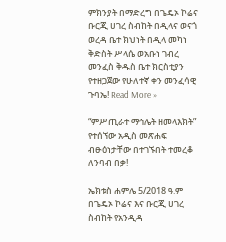ምክንያት በማድረግ በጌዴኦ ኮሬና ቡርጂ ሀገረ ስብከት በዲላና ወናጎ ወረዳ ቤተ ክህነት በዲላ መካነ ቅድስት ሥላሴ ወአቡነ ገብረ መንፈስ ቅዱስ ቤተ ክርስቲያን የተዘጋጀው የሁለተኛ ቀን መንፈሳዊ ጉባኤ! Read More »

“ምሥጢራተ ማኅሌት ዘመላእክት” የተሰኘው አዲስ መጽሐፍ ብፁዕነታቸው በተገኙበት ተመረቆ ለንባብ በቃ!

ኤክቱስ ሐምሌ 5/2018 ዓ.ም በጌዴኦ ኮሬና እና ቡርጂ ሀገረ ስብከት የአንዲዳ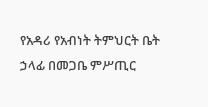የአዳሪ የአብነት ትምህርት ቤት ኃላፊ በመጋቤ ምሥጢር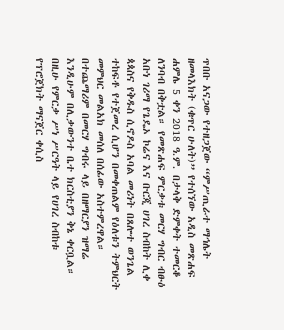ጥበቡ አናጋው የተዘጋጀው “ምሥጢራተ ማኅሌት ዘመላእክት (ቁጥር ሁለት)” የተሰኘው አዲስ መጽሐፍ ሐምሌ 5 ቀን 2018 ዓ.ም. በታላቅ ድምቀት ተመርቆ ለንባብ በቅቷል። የመጽሐፍ ምርቃቱ መርሃ ግብር ብፁዕ አቡነ ገሪማ የጌዴኦ ኮሬና እና ቡርጂ ሀገረ ስብከት ሊቀ ጳጳስና የቅዱስ ሲኖዶስ አባል መሪነት በጸሎተ ወንጌል ተከፍቶ የተጀመረ ሲሆን በመቀጠልም የዕለቱን ትምህርት መምህር መልአክ መሰለ በሰፊው አስተምረዋል። በተጨማሪም በመርሃ ግብሩ ላይ በዘማርያን ዝማሬ እንዲሁም በሊቃውንተ ቤተ ክርስቲያን ቅኔ ቀርቧል። በዚሁ የምርቃ ሥነ ሥርዓት ላይ የሀገረ ስብከቱ የፕሮጀክት ማናጀር ቀሲስ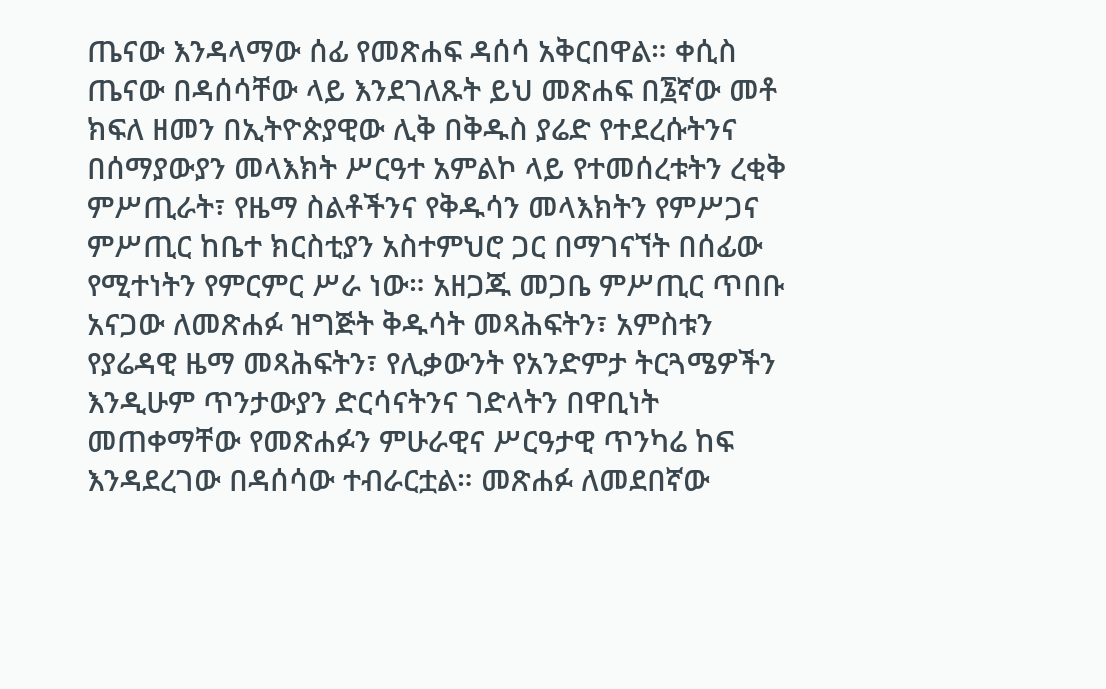ጤናው እንዳላማው ሰፊ የመጽሐፍ ዳሰሳ አቅርበዋል። ቀሲስ ጤናው በዳሰሳቸው ላይ እንደገለጹት ይህ መጽሐፍ በ፮ኛው መቶ ክፍለ ዘመን በኢትዮጵያዊው ሊቅ በቅዱስ ያሬድ የተደረሱትንና በሰማያውያን መላእክት ሥርዓተ አምልኮ ላይ የተመሰረቱትን ረቂቅ ምሥጢራት፣ የዜማ ስልቶችንና የቅዱሳን መላእክትን የምሥጋና ምሥጢር ከቤተ ክርስቲያን አስተምህሮ ጋር በማገናኘት በሰፊው የሚተነትን የምርምር ሥራ ነው። አዘጋጁ መጋቤ ምሥጢር ጥበቡ አናጋው ለመጽሐፉ ዝግጅት ቅዱሳት መጻሕፍትን፣ አምስቱን የያሬዳዊ ዜማ መጻሕፍትን፣ የሊቃውንት የአንድምታ ትርጓሜዎችን እንዲሁም ጥንታውያን ድርሳናትንና ገድላትን በዋቢነት መጠቀማቸው የመጽሐፉን ምሁራዊና ሥርዓታዊ ጥንካሬ ከፍ እንዳደረገው በዳሰሳው ተብራርቷል። መጽሐፉ ለመደበኛው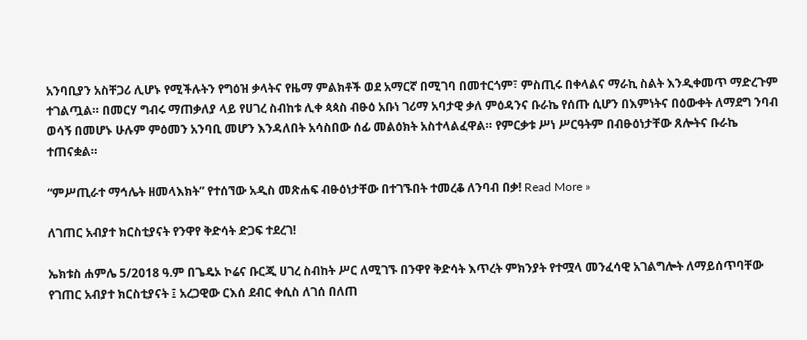አንባቢያን አስቸጋሪ ሊሆኑ የሚችሉትን የግዕዝ ቃላትና የዜማ ምልክቶች ወደ አማርኛ በሚገባ በመተርጎም፣ ምስጢሩ በቀላልና ማራኪ ስልት እንዲቀመጥ ማድረጉም ተገልጧል። በመርሃ ግብሩ ማጠቃለያ ላይ የሀገረ ስብከቱ ሊቀ ጳጳስ ብፁዕ አቡነ ገሪማ አባታዊ ቃለ ምዕዳንና ቡራኬ የሰጡ ሲሆን በእምነትና በዕውቀት ለማደግ ንባብ ወሳኝ በመሆኑ ሁሉም ምዕመን አንባቢ መሆን እንዳለበት አሳስበው ሰፊ መልዕክት አስተላልፈዋል። የምርቃቱ ሥነ ሥርዓትም በብፁዕነታቸው ጸሎትና ቡራኬ ተጠናቋል።

“ምሥጢራተ ማኅሌት ዘመላእክት” የተሰኘው አዲስ መጽሐፍ ብፁዕነታቸው በተገኙበት ተመረቆ ለንባብ በቃ! Read More »

ለገጠር አብያተ ክርስቲያናት የንዋየ ቅድሳት ድጋፍ ተደረገ!

ኤክቱስ ሐምሌ 5/2018 ዓ.ም በጌዴኦ ኮሬና ቡርጂ ሀገረ ስብከት ሥር ለሚገኙ በንዋየ ቅድሳት እጥረት ምክንያት የተሟላ መንፈሳዊ አገልግሎት ለማይሰጥባቸው የገጠር አብያተ ክርስቲያናት ፤ አረጋዊው ርእሰ ደብር ቀሲስ ለገሰ በለጠ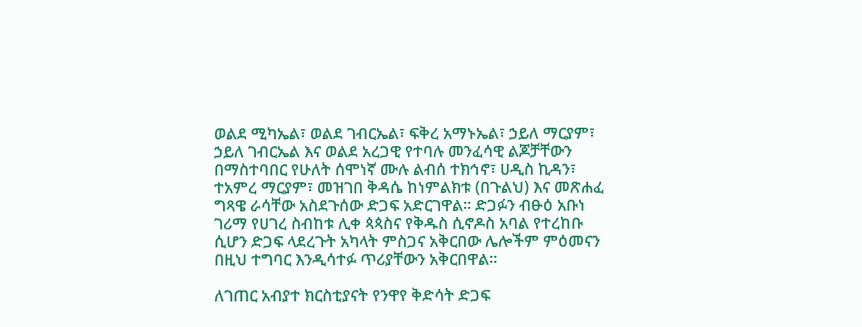ወልደ ሚካኤል፣ ወልደ ገብርኤል፣ ፍቅረ አማኑኤል፣ ኃይለ ማርያም፣ ኃይለ ገብርኤል እና ወልደ አረጋዊ የተባሉ መንፈሳዊ ልጆቻቸውን በማስተባበር የሁለት ሰሞነኛ ሙሉ ልብሰ ተክኅኖ፣ ሀዲስ ኪዳን፣ ተአምረ ማርያም፣ መዝገበ ቅዳሴ ከነምልክቱ (በጉልህ) እና መጽሐፈ ግጻዌ ራሳቸው አስደጉሰው ድጋፍ አድርገዋል። ድጋፉን ብፁዕ አቡነ ገሪማ የሀገረ ስብከቱ ሊቀ ጳጳስና የቅዱስ ሲኖዶስ አባል የተረከቡ ሲሆን ድጋፍ ላደረጉት አካላት ምስጋና አቅርበው ሌሎችም ምዕመናን በዚህ ተግባር እንዲሳተፉ ጥሪያቸውን አቅርበዋል።

ለገጠር አብያተ ክርስቲያናት የንዋየ ቅድሳት ድጋፍ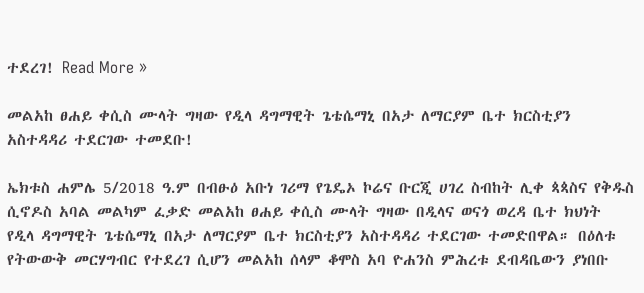ተደረገ! Read More »

መልአከ ፀሐይ ቀሲስ ሙላት ግዛው የዲላ ዳግማዊት ጌቴሴማኒ በአታ ለማርያም ቤተ ክርስቲያን አስተዳዳሪ ተደርገው ተመደቡ!

ኤክቱስ ሐምሌ 5/2018 ዓ.ም በብፁዕ አቡነ ገሪማ የጌዴኦ ኮሬና ቡርጂ ሀገረ ስብከት ሊቀ ጳጳስና የቅዱስ ሲኖዶስ አባል መልካም ፈቃድ መልአከ ፀሐይ ቀሲስ ሙላት ግዛው በዲላና ወናጎ ወረዳ ቤተ ክህነት የዲላ ዳግማዊት ጌቴሴማኒ በአታ ለማርያም ቤተ ክርስቲያን አስተዳዳሪ ተደርገው ተመድበዋል። በዕለቱ የትውውቅ መርሃግብር የተደረገ ሲሆን መልአከ ሰላም ቆሞስ አባ ዮሐንስ ምሕረቱ ደብዳቤውን ያነበቡ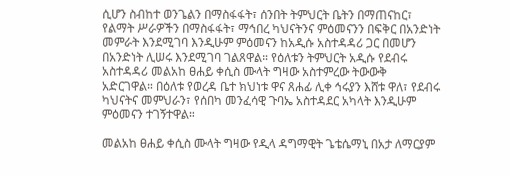ሲሆን ስብከተ ወንጌልን በማስፋፋት፣ ሰንበት ትምህርት ቤትን በማጠናከር፣ የልማት ሥራዎችን በማስፋፋት፣ ማኅበረ ካህናትንና ምዕመናንን በፍቅር በአንድነት መምራት እንደሚገባ እንዲሁም ምዕመናን ከአዲሱ አስተዳዳሪ ጋር በመሆን በአንድነት ሊሠሩ እንደሚገባ ገልጸዋል። የዕለቱን ትምህርት አዲሱ የደብሩ አስተዳዳሪ መልአከ ፀሐይ ቀሲስ ሙላት ግዛው አስተምረው ትውውቅ አድርገዋል። በዕለቱ የወረዳ ቤተ ክህነቱ ዋና ጸሐፊ ሊቀ ኅሩያን እሸቱ ዋለ፣ የደብሩ ካህናትና መምህራን፣ የሰበካ መንፈሳዊ ጉባኤ አስተዳደር አካላት እንዲሁም ምዕመናን ተገኝተዋል።

መልአከ ፀሐይ ቀሲስ ሙላት ግዛው የዲላ ዳግማዊት ጌቴሴማኒ በአታ ለማርያም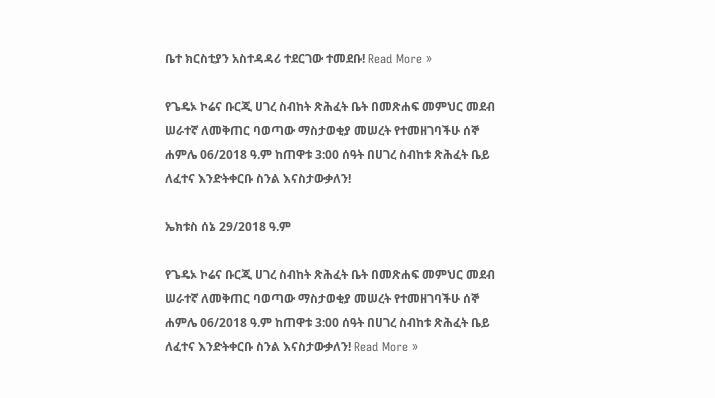ቤተ ክርስቲያን አስተዳዳሪ ተደርገው ተመደቡ! Read More »

የጌዴኦ ኮሬና ቡርጂ ሀገረ ስብከት ጽሕፈት ቤት በመጽሐፍ መምህር መደብ ሠራተኛ ለመቅጠር ባወጣው ማስታወቂያ መሠረት የተመዘገባችሁ ሰኞ ሐምሌ 06/2018 ዓ.ም ከጠዋቱ 3:00 ሰዓት በሀገረ ስብከቱ ጽሕፈት ቤይ ለፈተና እንድትቀርቡ ስንል እናስታውቃለን!

ኤክቱስ ሰኔ 29/2018 ዓ.ም

የጌዴኦ ኮሬና ቡርጂ ሀገረ ስብከት ጽሕፈት ቤት በመጽሐፍ መምህር መደብ ሠራተኛ ለመቅጠር ባወጣው ማስታወቂያ መሠረት የተመዘገባችሁ ሰኞ ሐምሌ 06/2018 ዓ.ም ከጠዋቱ 3:00 ሰዓት በሀገረ ስብከቱ ጽሕፈት ቤይ ለፈተና እንድትቀርቡ ስንል እናስታውቃለን! Read More »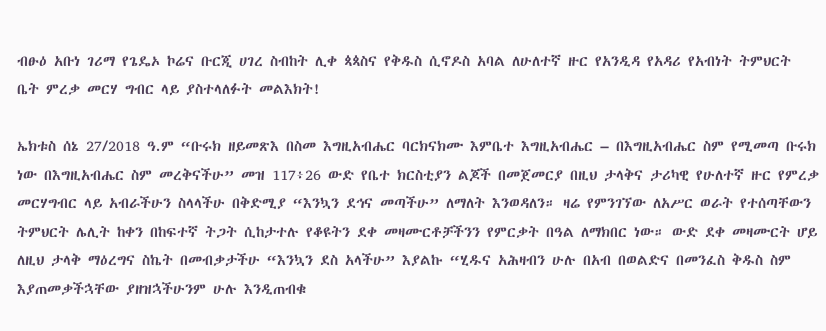ብፁዕ አቡነ ገሪማ የጌዴኦ ኮሬና ቡርጂ ሀገረ ስብከት ሊቀ ጳጳስና የቅዱስ ሲኖዶስ አባል ለሁለተኛ ዙር የአንዲዳ የአዳሪ የአብነት ትምህርት ቤት ምረቃ መርሃ ግብር ላይ ያስተላለፉት መልእክት!

ኤክቱስ ሰኔ 27/2018 ዓ.ም “ቡሩክ ዘይመጽእ በስመ እግዚአብሔር ባርክናክሙ እምቤተ እግዚአብሔር – በእግዚአብሔር ስም የሚመጣ ቡሩክ ነው በእግዚአብሔር ስም መረቅናችሁ” መዝ 117፥26 ውድ የቤተ ክርስቲያን ልጆች በመጀመርያ በዚህ ታላቅና ታሪካዊ የሁለተኛ ዙር የምረቃ መርሃግብር ላይ አብራችሁን ስላላችሁ በቅድሚያ “እንኳን ደኅና መጣችሁ” ለማለት እንወዳለን። ዛሬ የምንገኘው ለአሥር ወራት የተሰጣቸውን ትምህርት ሌሊት ከቀን በከፍተኛ ትጋት ሲከታተሉ የቆዩትን ደቀ መዛሙርቶቻችንን የምርቃት በዓል ለማክበር ነው። ውድ ደቀ መዛሙርት ሆይ ለዚህ ታላቅ ማዕረግና ስኬት በመብቃታችሁ “እንኳን ደስ አላችሁ” እያልኩ “ሂዱና አሕዛብን ሁሉ በአብ በወልድና በመንፈስ ቅዱስ ስም እያጠመቃችኋቸው ያዘዝኋችሁንም ሁሉ እንዲጠብቁ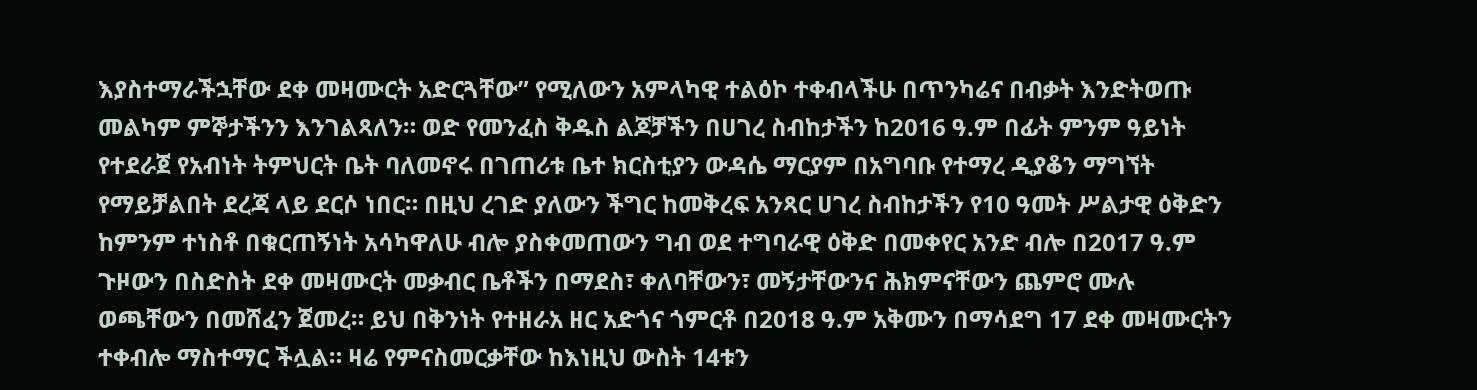እያስተማራችኋቸው ደቀ መዛሙርት አድርጓቸው” የሚለውን አምላካዊ ተልዕኮ ተቀብላችሁ በጥንካሬና በብቃት እንድትወጡ መልካም ምኞታችንን እንገልጻለን። ወድ የመንፈስ ቅዱስ ልጆቻችን በሀገረ ስብከታችን ከ2016 ዓ.ም በፊት ምንም ዓይነት የተደራጀ የአብነት ትምህርት ቤት ባለመኖሩ በገጠሪቱ ቤተ ክርስቲያን ውዳሴ ማርያም በአግባቡ የተማረ ዲያቆን ማግኘት የማይቻልበት ደረጃ ላይ ደርሶ ነበር። በዚህ ረገድ ያለውን ችግር ከመቅረፍ አንጻር ሀገረ ስብከታችን የ10 ዓመት ሥልታዊ ዕቅድን ከምንም ተነስቶ በቁርጠኝነት አሳካዋለሁ ብሎ ያስቀመጠውን ግብ ወደ ተግባራዊ ዕቅድ በመቀየር አንድ ብሎ በ2017 ዓ.ም ጉዞውን በስድስት ደቀ መዛሙርት መቃብር ቤቶችን በማደስ፣ ቀለባቸውን፣ መኝታቸውንና ሕክምናቸውን ጨምሮ ሙሉ ወጫቸውን በመሸፈን ጀመረ። ይህ በቅንነት የተዘራአ ዘር አድጎና ጎምርቶ በ2018 ዓ.ም አቅሙን በማሳደግ 17 ደቀ መዛሙርትን ተቀብሎ ማስተማር ችሏል። ዛሬ የምናስመርቃቸው ከእነዚህ ውስት 14ቱን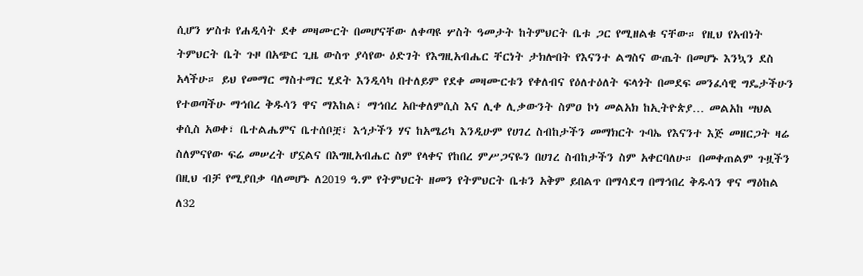ሲሆን ሦስቱ የሐዲሳት ደቀ መዛሙርት በመሆናቸው ለቀጣዩ ሦስት ዓመታት ከትምህርት ቤቱ ጋር የሚዘልቁ ናቸው። የዚህ የአብነት ትምህርት ቤት ጉዞ በአጭር ጊዜ ውስጥ ያሳየው ዕድገት የእግዚአብሔር ቸርነት ታክሎበት የእናንተ ልግስና ውጤት በመሆኑ እንኳን ደስ አላችሁ። ይህ የመማር ማስተማር ሂደት እንዲሳካ በተለይም የደቀ መዛሙርቱን የቀለብና የዕለተዕለት ፍላጎት በመደፍ መንፈሳዊ ግዴታችሁን የተወጣችሁ ማኅበረ ቅዱሳን ዋና ማእከል፣ ማኅበረ አቡቀለምሲስ እና ሊቀ ሊቃውንት ስምዐ ኮነ መልአክ ከኢትዮጵያ… መልአከ ሣህል ቀሲስ አወቀ፣ ቤተልሔምና ቤተሰቦቿ፣ እኅታችን ሃና ከአሜሪካ እንዲሁም የሀገረ ስብከታችን መማክርት ጉባኤ የእናንተ እጅ መዘርጋት ዛሬ ስለምናየው ፍሬ መሠረት ሆኗልና በእግዚአብሔር ስም የላቀና የከበረ ምሥጋናዬን በሀገረ ስብከታችን ስም አቀርባለሁ። በመቀጠልም ጉዟችን በዚህ ብቻ የሚያበቃ ባለመሆኑ ለ2019 ዓ.ም የትምህርት ዘመን የትምህርት ቤቱን አቅም ይበልጥ በማሳደግ በማኅበረ ቅዱሳን ዋና ማዕከል ለ32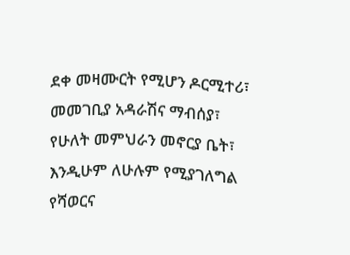ደቀ መዛሙርት የሚሆን ዶርሚተሪ፣ መመገቢያ አዳራሽና ማብሰያ፣ የሁለት መምህራን መኖርያ ቤት፣ እንዲሁም ለሁሉም የሚያገለግል የሻወርና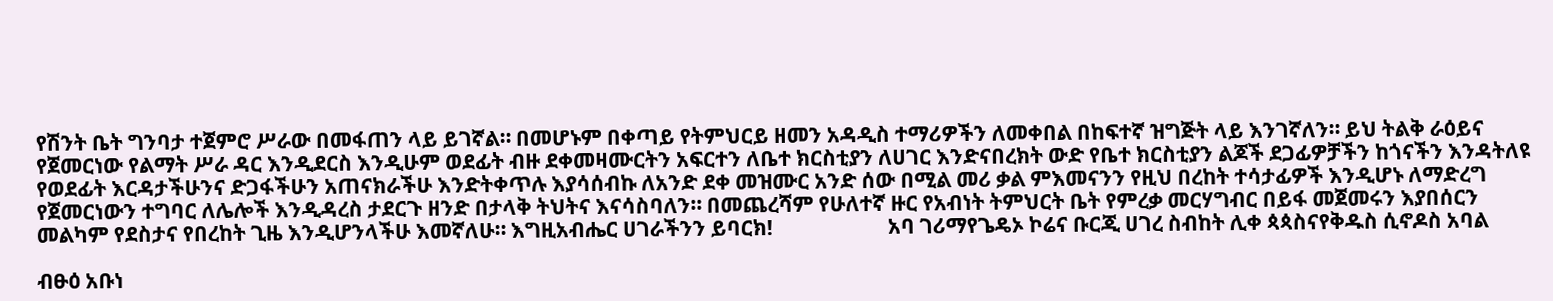የሽንት ቤት ግንባታ ተጀምሮ ሥራው በመፋጠን ላይ ይገኛል። በመሆኑም በቀጣይ የትምህርይ ዘመን አዳዲስ ተማሪዎችን ለመቀበል በከፍተኛ ዝግጅት ላይ እንገኛለን። ይህ ትልቅ ራዕይና የጀመርነው የልማት ሥራ ዳር እንዲደርስ እንዲሁም ወደፊት ብዙ ደቀመዛሙርትን አፍርተን ለቤተ ክርስቲያን ለሀገር እንድናበረክት ውድ የቤተ ክርስቲያን ልጆች ደጋፊዎቻችን ከጎናችን እንዳትለዩ የወደፊት እርዳታችሁንና ድጋፋችሁን አጠናክራችሁ እንድትቀጥሉ እያሳሰብኩ ለአንድ ደቀ መዝሙር አንድ ሰው በሚል መሪ ቃል ምእመናንን የዚህ በረከት ተሳታፊዎች እንዲሆኑ ለማድረግ የጀመርነውን ተግባር ለሌሎች እንዲዳረስ ታደርጉ ዘንድ በታላቅ ትህትና እናሳስባለን። በመጨረሻም የሁለተኛ ዙር የአብነት ትምህርት ቤት የምረቃ መርሃግብር በይፋ መጀመሩን እያበሰርን መልካም የደስታና የበረከት ጊዜ እንዲሆንላችሁ እመኛለሁ። እግዚአብሔር ሀገራችንን ይባርክ!                       አባ ገሪማየጌዴኦ ኮሬና ቡርጂ ሀገረ ስብከት ሊቀ ጳጳስናየቅዱስ ሲኖዶስ አባል

ብፁዕ አቡነ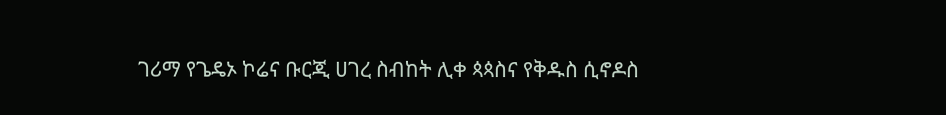ገሪማ የጌዴኦ ኮሬና ቡርጂ ሀገረ ስብከት ሊቀ ጳጳስና የቅዱስ ሲኖዶስ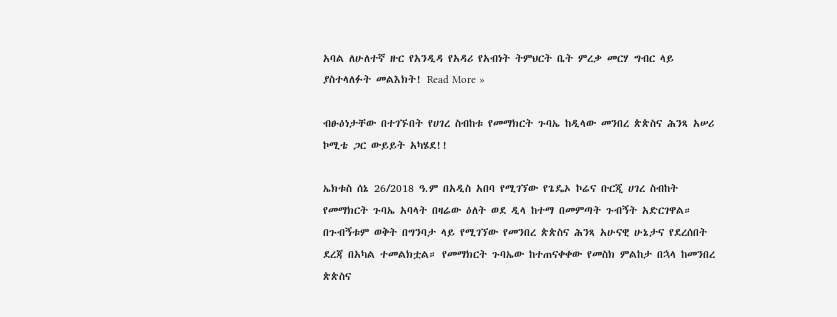አባል ለሁለተኛ ዙር የአንዲዳ የአዳሪ የአብነት ትምህርት ቤት ምረቃ መርሃ ግብር ላይ ያስተላለፉት መልእክት! Read More »

ብፁዕነታቸው በተገኙበት የሀገረ ስብከቱ የመማክርት ጉባኤ ከዲላው መንበረ ጵጵስና ሕንጻ አሠሪ ኮሚቴ ጋር ውይይት አካሄደ!!

ኤክቱስ ሰኔ 26/2018 ዓ.ም በአዲስ አበባ የሚገኘው የጌዴኦ ኮሬና ቡርጂ ሀገረ ስብከት የመማክርት ጉባኤ አባላት በዛሬው ዕለት ወደ ዲላ ከተማ በመምጣት ጉብኝት አድርገዋል። በጉብኝቱም ወቅት በግንባታ ላይ የሚገኘው የመንበረ ጵጵስና ሕንጻ አሁናዊ ሁኔታና የደረሰበት ደረጃ በአካል ተመልክቷል። የመማክርት ጉባኤው ከተጠናቀቀው የመስክ ምልከታ በኋላ ከመንበረ ጵጵስና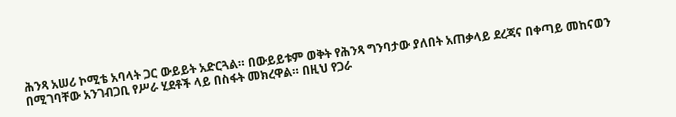ሕንጻ አሠሪ ኮሚቴ አባላት ጋር ውይይት አድርጓል። በውይይቱም ወቅት የሕንጻ ግንባታው ያለበት አጠቃላይ ደረጃና በቀጣይ መከናወን በሚገባቸው አንገብጋቢ የሥራ ሂደቶች ላይ በስፋት መክረዋል። በዚህ የጋራ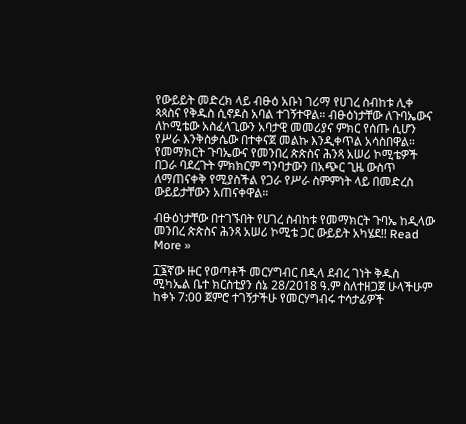የውይይት መድረክ ላይ ብፁዕ አቡነ ገሪማ የሀገረ ስብከቱ ሊቀ ጳጳስና የቅዱስ ሲኖዶስ አባል ተገኝተዋል። ብፁዕነታቸው ለጉባኤውና ለኮሚቴው አስፈላጊውን አባታዊ መመሪያና ምክር የሰጡ ሲሆን የሥራ እንቅስቃሴው በተቀናጀ መልኩ እንዲቀጥል አሳስበዋል። የመማክርት ጉባኤውና የመንበረ ጵጵስና ሕንጻ አሠሪ ኮሚቴዎች በጋራ ባደረጉት ምክክርም ግንባታውን በአጭር ጊዜ ውስጥ ለማጠናቀቅ የሚያስችል የጋራ የሥራ ስምምነት ላይ በመድረስ ውይይታቸውን አጠናቀዋል።

ብፁዕነታቸው በተገኙበት የሀገረ ስብከቱ የመማክርት ጉባኤ ከዲላው መንበረ ጵጵስና ሕንጻ አሠሪ ኮሚቴ ጋር ውይይት አካሄደ!! Read More »

፲፮ኛው ዙር የወጣቶች መርሃግብር በዲላ ደብረ ገነት ቅዱስ ሚካኤል ቤተ ክርስቲያን ሰኔ 28/2018 ዓ.ም ስለተዘጋጀ ሁላችሁም ከቀኑ 7:00 ጀምሮ ተገኝታችሁ የመርሃግብሩ ተሳታፊዎች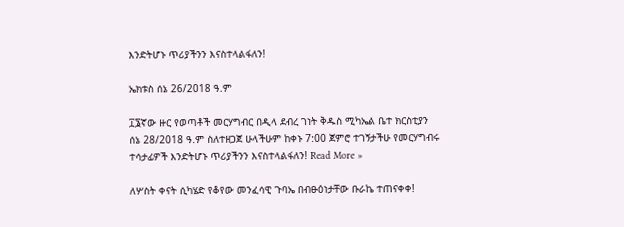እንድትሆኑ ጥሪያችንን እናስተላልፋለን!

ኤክቱስ ሰኔ 26/2018 ዓ.ም

፲፮ኛው ዙር የወጣቶች መርሃግብር በዲላ ደብረ ገነት ቅዱስ ሚካኤል ቤተ ክርስቲያን ሰኔ 28/2018 ዓ.ም ስለተዘጋጀ ሁላችሁም ከቀኑ 7:00 ጀምሮ ተገኝታችሁ የመርሃግብሩ ተሳታፊዎች እንድትሆኑ ጥሪያችንን እናስተላልፋለን! Read More »

ለሦስት ቀናት ሲካሄድ የቆየው መንፈሳዊ ጉባኤ በብፁዕነታቸው ቡራኬ ተጠናቀቀ!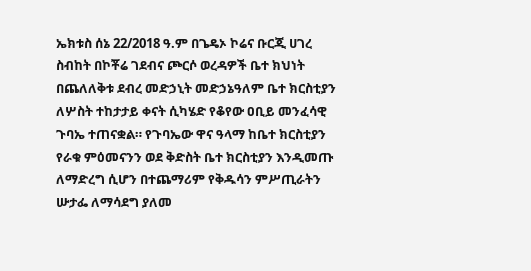ኤክቱስ ሰኔ 22/2018 ዓ.ም በጌዴኦ ኮሬና ቡርጂ ሀገረ ስብከት በኮቾሬ ገደብና ጮርሶ ወረዳዎች ቤተ ክህነት በጨለለቅቱ ደብረ መድኃኒት መድኃኔዓለም ቤተ ክርስቲያን ለሦስት ተከታታይ ቀናት ሲካሄድ የቆየው ዐቢይ መንፈሳዊ ጉባኤ ተጠናቋል። የጉባኤው ዋና ዓላማ ከቤተ ክርስቲያን የራቁ ምዕመናንን ወደ ቅድስት ቤተ ክርስቲያን እንዲመጡ ለማድረግ ሲሆን በተጨማሪም የቅዱሳን ምሥጢራትን ሡታፌ ለማሳደግ ያለመ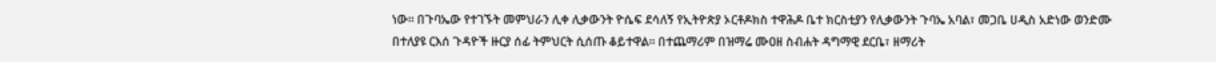ነው። በጉባኤው የተገኙት መምህራን ሊቀ ሊቃውንት ዮሴፍ ደሳለኝ የኢትዮጵያ ኦርቶዶክስ ተዋሕዶ ቤተ ክርስቲያን የሊቃውንት ጉባኤ አባል፣ መጋቤ ሀዲስ አድነው ወንድሙ በተለያዩ ርእሰ ጉዳዮች ዙርያ ሰፊ ትምህርት ሲሰጡ ቆይተዋል። በተጨማሪም በዝማሬ ሙዐዘ ስብሐት ዳግማዊ ደርቤ፣ ዘማሪት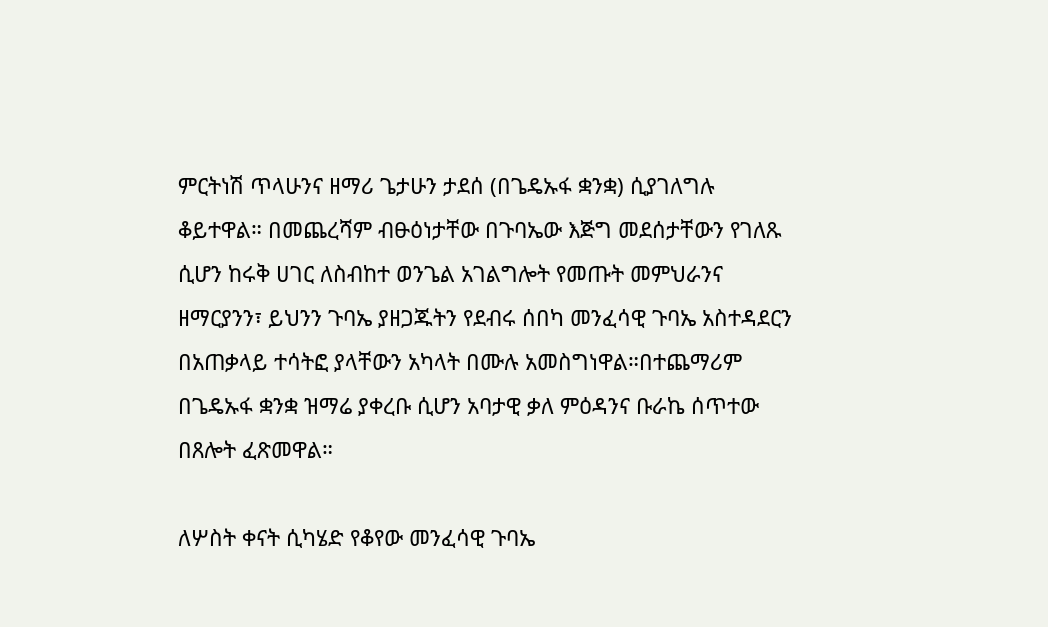ምርትነሽ ጥላሁንና ዘማሪ ጌታሁን ታደሰ (በጌዴኡፋ ቋንቋ) ሲያገለግሉ ቆይተዋል። በመጨረሻም ብፁዕነታቸው በጉባኤው እጅግ መደሰታቸውን የገለጹ ሲሆን ከሩቅ ሀገር ለስብከተ ወንጌል አገልግሎት የመጡት መምህራንና ዘማርያንን፣ ይህንን ጉባኤ ያዘጋጁትን የደብሩ ሰበካ መንፈሳዊ ጉባኤ አስተዳደርን በአጠቃላይ ተሳትፎ ያላቸውን አካላት በሙሉ አመስግነዋል።በተጨማሪም በጌዴኡፋ ቋንቋ ዝማሬ ያቀረቡ ሲሆን አባታዊ ቃለ ምዕዳንና ቡራኬ ሰጥተው በጸሎት ፈጽመዋል።

ለሦስት ቀናት ሲካሄድ የቆየው መንፈሳዊ ጉባኤ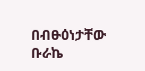በብፁዕነታቸው ቡራኬ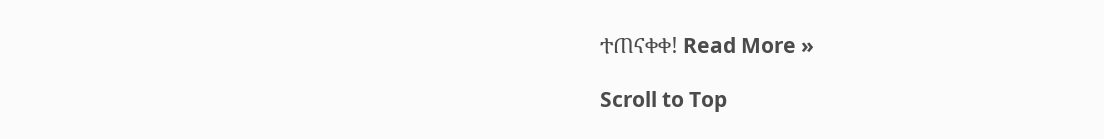ተጠናቀቀ! Read More »

Scroll to Top